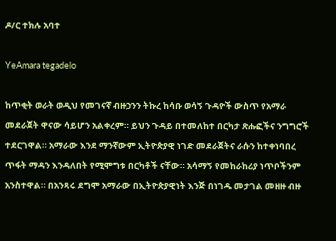ዶ/ር ተክሉ አባተ

YeAmara tegadelo

ከጥቂት ወራት ወዲህ የመገናኛ ብዙኃንን ትኩረ ከሳቡ ወሳኝ ጉዳዮች ውስጥ የአማራ መደራጀት ዋናው ሳይሆን አልቀረም። ይህን ጉዳይ በተመለከተ በርካታ ጽሑፎችና ንግግሮች ተደርገዋል። አማራው እንደ ማንኛውም ኢትዮጵያዊ ነገድ መደራጀትና ራሱን ከተቀነባበረ ጥፋት ማዳን እንዳለበት የሚሞግቱ በርካቶች ናቸው። አሳማኝ የመከራከሪያ ነጥቦችንም አንስተዋል። በአንጻሩ ደግሞ አማራው በኢትዮጵያዊነት እንጅ በነገዱ መታገል መዘዙ ብዙ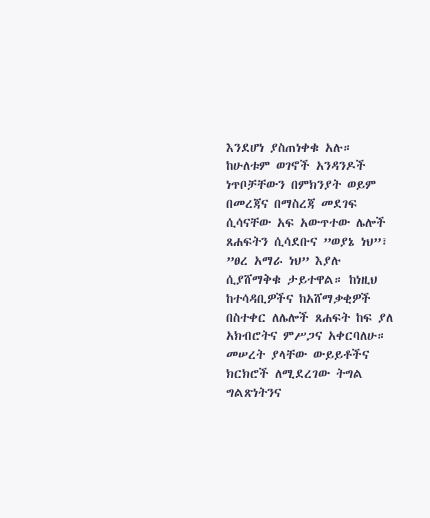እንደሆነ ያስጠነቀቁ አሉ። ከሁለቱም ወገኖች አንዳንዶች ነጥቦቻቸውን በምክንያት ወይም በመረጃና በማስረጃ መደገፍ ሲሳናቸው አፍ አውጥተው ሌሎች ጸሐፍትን ሲሳደቡና ”ወያኔ ነህ”፣ ”ፀረ አማራ ነህ” እያሉ ሲያሸማቅቁ ታይተዋል። ከነዚህ ከተሳዳቢዎችና ከአሸማቃቂዎች በስተቀር ለሌሎች ጸሐፍት ከፍ ያለ አክብሮትና ምሥጋና አቀርባለሁ። መሠረት ያላቸው ውይይቶችና ክርክሮች ለሚደረገው ትግል ግልጽነትንና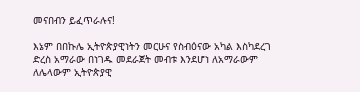መናበብን ይፈጥራሉና!

እኔም በበኩሌ ኢትዮጵያዊነትን መርሁና የስብዕናው አካል እስካደረገ ድረስ አማራው በነገዱ መደራጀት መብቱ እንደሆነ ለአማራውም ለሌላውም ኢትዮጵያዊ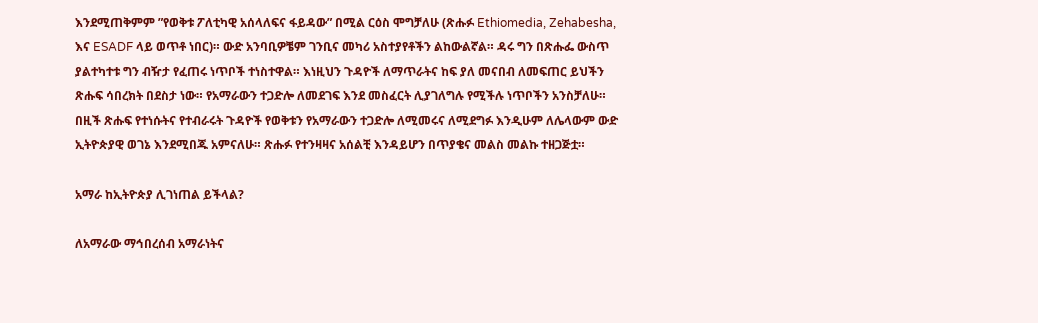እንደሚጠቅምም ”የወቅቱ ፖለቲካዊ አሰላለፍና ፋይዳው” በሚል ርዕስ ሞግቻለሁ (ጽሑፉ Ethiomedia, Zehabesha, እና ESADF ላይ ወጥቶ ነበር)። ውድ አንባቢዎቼም ገንቢና መካሪ አስተያየቶችን ልከውልኛል። ዳሩ ግን በጽሑፌ ውስጥ ያልተካተቱ ግን ብዥታ የፈጠሩ ነጥቦች ተነስተዋል። እነዚህን ጉዳዮች ለማጥራትና ከፍ ያለ መናበብ ለመፍጠር ይህችን ጽሑፍ ሳበረክት በደስታ ነው። የአማራውን ተጋድሎ ለመደገፍ እንደ መስፈርት ሊያገለግሉ የሚችሉ ነጥቦችን አንስቻለሁ። በዚች ጽሑፍ የተነሱትና የተብራሩት ጉዳዮች የወቅቱን የአማራውን ተጋድሎ ለሚመሩና ለሚደግፉ እንዲሁም ለሌላውም ውድ ኢትዮጵያዊ ወገኔ እንደሚበጁ አምናለሁ። ጽሑፉ የተንዛዛና አሰልቺ እንዳይሆን በጥያቄና መልስ መልኩ ተዘጋጅቷ።

አማራ ከኢትዮጵያ ሊገነጠል ይችላል?

ለአማራው ማኅበረሰብ አማራነትና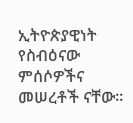ኢትዮጵያዊነት የስብዕናው ምሰሶዎችና መሠረቶች ናቸው።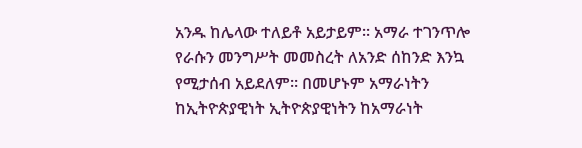አንዱ ከሌላው ተለይቶ አይታይም። አማራ ተገንጥሎ የራሱን መንግሥት መመስረት ለአንድ ሰከንድ እንኳ የሚታሰብ አይደለም። በመሆኑም አማራነትን ከኢትዮጵያዊነት ኢትዮጵያዊነትን ከአማራነት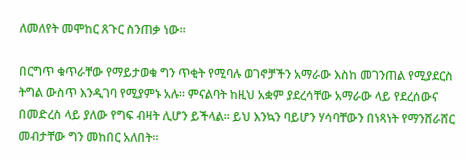ለመለየት መሞከር ጸጉር ስንጠቃ ነው።

በርግጥ ቁጥራቸው የማይታወቁ ግን ጥቂት የሚባሉ ወገኖቻችን አማራው እስከ መገንጠል የሚያደርስ ትግል ውስጥ እንዲገባ የሚያምኑ አሉ። ምናልባት ከዚህ አቋም ያደረሳቸው አማራው ላይ የደረሰውና በመድረስ ላይ ያለው የግፍ ብዛት ሊሆን ይችላል። ይህ እንኳን ባይሆን ሃሳባቸውን በነጻነት የማንሸራሸር መብታቸው ግን መከበር አለበት።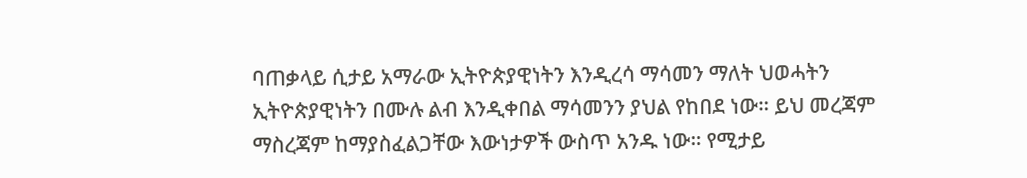ባጠቃላይ ሲታይ አማራው ኢትዮጵያዊነትን እንዲረሳ ማሳመን ማለት ህወሓትን ኢትዮጵያዊነትን በሙሉ ልብ እንዲቀበል ማሳመንን ያህል የከበደ ነው። ይህ መረጃም ማስረጃም ከማያስፈልጋቸው እውነታዎች ውስጥ አንዱ ነው። የሚታይ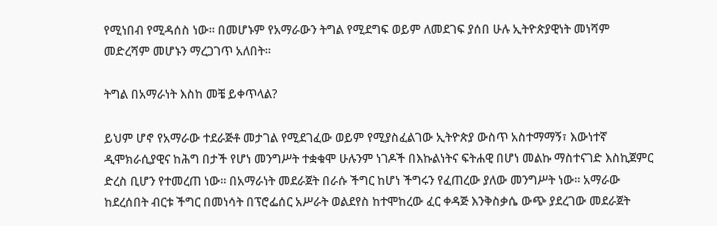የሚነበብ የሚዳሰስ ነው። በመሆኑም የአማራውን ትግል የሚደግፍ ወይም ለመደገፍ ያሰበ ሁሉ ኢትዮጵያዊነት መነሻም መድረሻም መሆኑን ማረጋገጥ አለበት።

ትግል በአማራነት እስከ መቼ ይቀጥላል?

ይህም ሆኖ የአማራው ተደራጅቶ መታገል የሚደገፈው ወይም የሚያስፈልገው ኢትዮጵያ ውስጥ አስተማማኝ፣ እውነተኛ ዲሞክራሲያዊና ከሕግ በታች የሆነ መንግሥት ተቋቁሞ ሁሉንም ነገዶች በእኩልነትና ፍትሐዊ በሆነ መልኩ ማስተናገድ እስኪጀምር ድረስ ቢሆን የተመረጠ ነው። በአማራነት መደራጀት በራሱ ችግር ከሆነ ችግሩን የፈጠረው ያለው መንግሥት ነው። አማራው ከደረሰበት ብርቱ ችግር በመነሳት በፕሮፌሰር አሥራት ወልደየስ ከተሞከረው ፈር ቀዳጅ እንቅስቃሴ ውጭ ያደረገው መደራጀት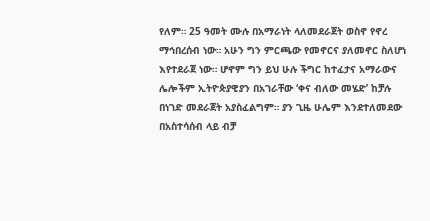የለም። 25 ዓመት ሙሉ በአማራነት ላለመደራጀት ወስኖ የኖረ ማኅበረሰብ ነው። አሁን ግን ምርጫው የመኖርና ያለመኖር ስለሆነ እየተደራጀ ነው። ሆኖም ግን ይህ ሁሉ ችግር ከተፈታና አማራውና ሌሎችም ኢትዮጵያዊያን በአገራቸው ‘ቀና ብለው መሄድ’ ከቻሉ በነገድ መደራጀት አያስፈልግም። ያን ጊዜ ሁሌም እንደተለመደው በአስተሳሰብ ላይ ብቻ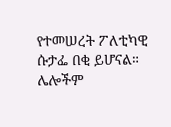የተመሠረት ፖለቲካዊ ሱታፌ በቂ ይሆናል። ሌሎችም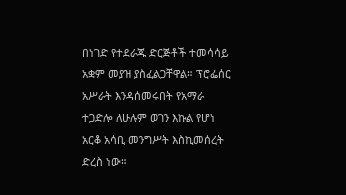በነገድ የተደራጁ ድርጅቶች ተመሳሳይ አቋም መያዝ ያስፈልጋቸዋል። ፕሮፌሰር አሥራት እንዳሰመሩበት የአማራ ተጋድሎ ለሁሉም ወገን እኩል የሆነ አርቆ አሳቢ መንግሥት እስኪመሰረት ድረስ ነው።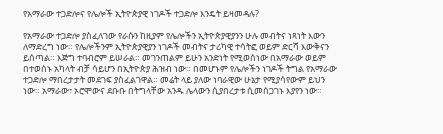የአማራው ተጋድሎና የሌሎች ኢትዮጵያዊ ነገዶች ተጋድሎ እንዴት ይዛመዳሉ?

የአማራው ተጋድሎ ያስፈለገው የራሱን ከዚያም የሌሎችን ኢትዮጵያዊያንን ሁሉ መብትና ነጻነት እውን ለማድረግ ነው። የሌሎችንም ኢትዮጵያዊያን ነገዶች መብትና ታሪካዊ ተሳትፎ ወይም ድርሻ እውቅናን ይሰጣል። እጅግ ተባብሮም ይሠራል። መገንጠልም ይሁን አንድነት የሚወሰነው በአማራው ወይም በተወሰኑ አካላት ብቻ ሳይሆን በኢትዮጵያ ሕዝብ ነው። በመሆኑም የሌሎችን ነገዶች ትግል የአማራው ተጋድሎ ማበረታታት መደገፍ ያስፈልገዋል። መሬት ላይ ያለው ነባራዊው ሁኔታ የሚያሳየውም ይህን ነው። አማራው፣ ኦሮሞውና ደቡቡ በትግላቸው አንዱ ሌላውን ሲያበረታቱ ሲመሰጋገኑ እያየን ነው።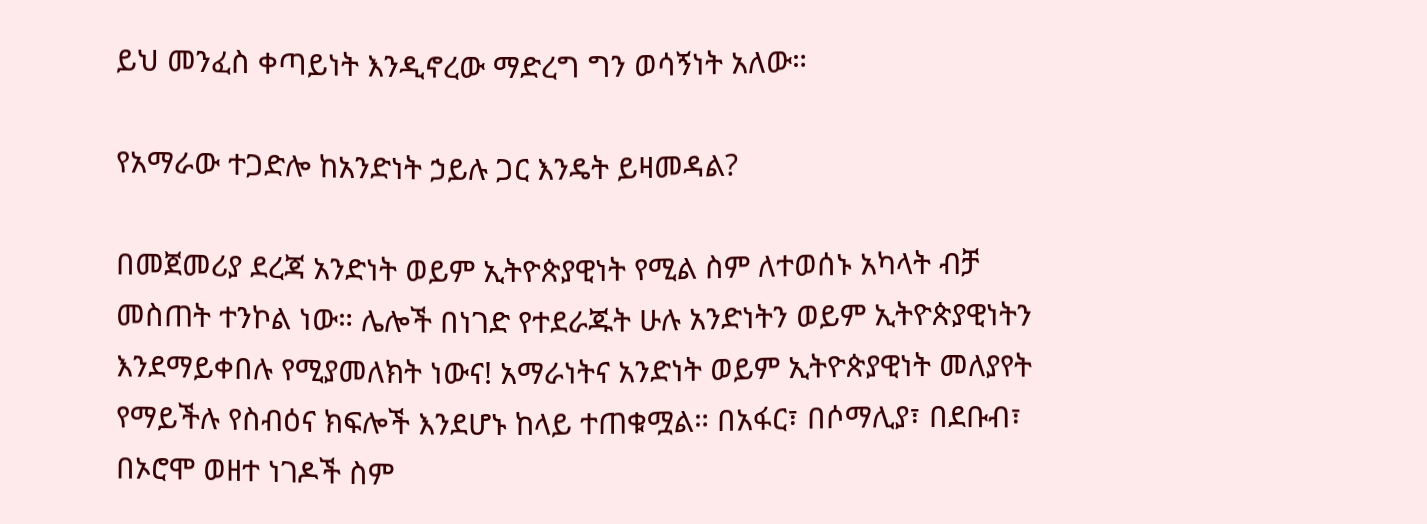ይህ መንፈስ ቀጣይነት እንዲኖረው ማድረግ ግን ወሳኝነት አለው።

የአማራው ተጋድሎ ከአንድነት ኃይሉ ጋር እንዴት ይዛመዳል?

በመጀመሪያ ደረጃ አንድነት ወይም ኢትዮጵያዊነት የሚል ስም ለተወሰኑ አካላት ብቻ መስጠት ተንኮል ነው። ሌሎች በነገድ የተደራጁት ሁሉ አንድነትን ወይም ኢትዮጵያዊነትን እንደማይቀበሉ የሚያመለክት ነውና! አማራነትና አንድነት ወይም ኢትዮጵያዊነት መለያየት የማይችሉ የስብዕና ክፍሎች እንደሆኑ ከላይ ተጠቁሟል። በአፋር፣ በሶማሊያ፣ በደቡብ፣ በኦሮሞ ወዘተ ነገዶች ስም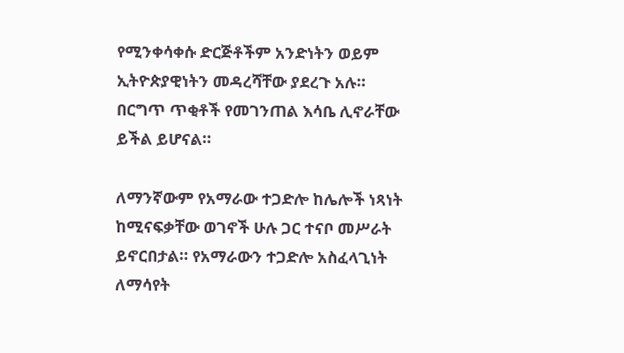የሚንቀሳቀሱ ድርጅቶችም አንድነትን ወይም ኢትዮጵያዊነትን መዳረሻቸው ያደረጉ አሉ። በርግጥ ጥቂቶች የመገንጠል እሳቤ ሊኖራቸው ይችል ይሆናል።

ለማንኛውም የአማራው ተጋድሎ ከሌሎች ነጻነት ከሚናፍቃቸው ወገኖች ሁሉ ጋር ተናቦ መሥራት ይኖርበታል። የአማራውን ተጋድሎ አስፈላጊነት ለማሳየት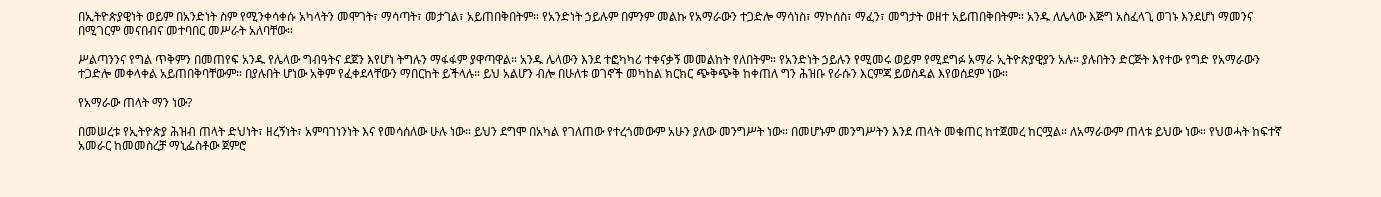በኢትዮጵያዊነት ወይም በአንድነት ስም የሚንቀሳቀሱ አካላትን መሞገት፣ ማሳጣት፣ መታገል፣ አይጠበቅበትም። የአንድነት ኃይሉም በምንም መልኩ የአማራውን ተጋድሎ ማሳነስ፣ ማኮሰስ፣ ማፈን፣ መግታት ወዘተ አይጠበቅበትም። አንዱ ለሌላው እጅግ አስፈላጊ ወገኑ እንደሆነ ማመንና በሚገርም መናበብና መተባበር መሥራት አለባቸው።

ሥልጣንንና የግል ጥቅምን በመጠየፍ አንዱ የሌላው ግብዓትና ደጀን እየሆነ ትግሉን ማፋፋም ያዋጣዋል። አንዱ ሌላውን እንደ ተፎካካሪ ተቀናቃኝ መመልከት የለበትም። የአንድነት ኃይሉን የሚመሩ ወይም የሚደግፉ አማራ ኢትዮጵያዊያን አሉ። ያሉበትን ድርጅት እየተው የግድ የአማራውን ተጋድሎ መቀላቀል አይጠበቅባቸውም። በያሉበት ሆነው አቅም የፈቀደላቸውን ማበርከት ይችላሉ። ይህ አልሆን ብሎ በሁለቱ ወገኖች መካከል ክርክር ጭቅጭቅ ከቀጠለ ግን ሕዝቡ የራሱን እርምጃ ይወስዳል እየወሰደም ነው።

የአማራው ጠላት ማን ነው?

በመሠረቱ የኢትዮጵያ ሕዝብ ጠላት ድህነት፣ ዘረኝነት፣ አምባገነንነት እና የመሳሰለው ሁሉ ነው። ይህን ደግሞ በአካል የገለጠው የተረጎመውም አሁን ያለው መንግሥት ነው። በመሆኑም መንግሥትን እንደ ጠላት መቁጠር ከተጀመረ ከርሟል። ለአማራውም ጠላቱ ይህው ነው። የህወሓት ከፍተኛ አመራር ከመመስረቻ ማኒፌስቶው ጀምሮ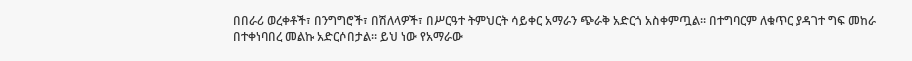በበራሪ ወረቀቶች፣ በንግግሮች፣ በሽለላዎች፣ በሥርዓተ ትምህርት ሳይቀር አማራን ጭራቅ አድርጎ አስቀምጧል። በተግባርም ለቁጥር ያዳገተ ግፍ መከራ በተቀነባበረ መልኩ አድርሶበታል። ይህ ነው የአማራው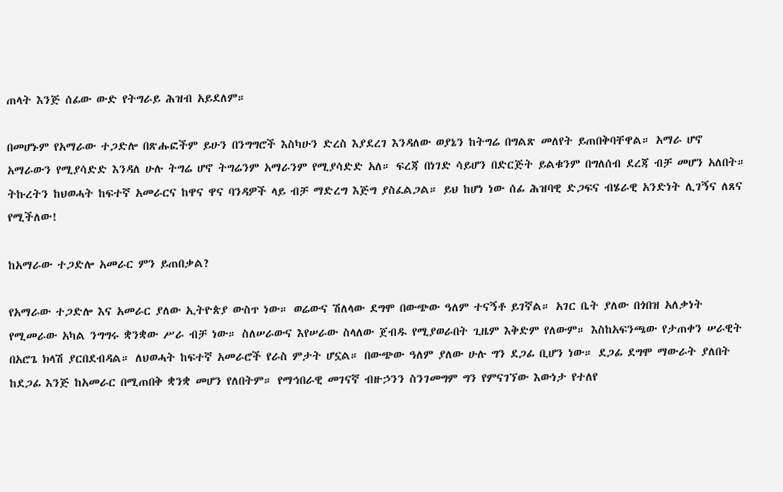ጠላት እንጅ ሰፊው ውድ የትግራይ ሕዝብ አይደለም።

በመሆኑም የአማራው ተጋድሎ በጽሑፎችም ይሁን በንግግሮች እስካሁን ድረስ እያደረገ እንዳለው ወያኔን ከትግሬ በግልጽ መለየት ይጠበቅባቸዋል። አማራ ሆኖ አማራውን የሚያሳድድ እንዳለ ሁሉ ትግሬ ሆኖ ትግሬንም አማራንም የሚያሳድድ አለ። ፍረጃ በነገድ ሳይሆን በድርጅት ይልቁንም በግለሰብ ደረጃ ብቻ መሆን አለበት። ትኩረትን ከህወሓት ከፍተኛ አመራርና ከዋና ዋና ባንዳዎች ላይ ብቻ ማድረግ እጅግ ያስፈልጋል። ይህ ከሆነ ነው ሰፊ ሕዝባዊ ድጋፍና ብሄራዊ አንድነት ሊገኝና ለጸና የሚችለው!

ከአማራው ተጋድሎ አመራር ምን ይጠበቃል?

የአማራው ተጋድሎ እና አመራር ያለው ኢትዮጵያ ውስጥ ነው። ወሬውና ሽለላው ደግሞ በውጭው ዓለም ተናኝቶ ይገኛል። አገር ቤት ያለው በጎበዝ አለቃነት የሚመራው አካል ንግግሩ ቋንቋው ሥራ ብቻ ነው። ስለሠራውና እየሠራው ስላለው ጀብዱ የሚያወራበት ጊዜም እቅድም የለውም። እስከአፍንጫው የታጠቀን ሠራዊት በአሮጌ ክላሽ ያርበደብዳል። ለህወሓት ከፍተኛ አመራሮች የራስ ምታት ሆኗል። በውጭው ዓለም ያለው ሁሉ ግን ደጋፊ ቢሆን ነው። ደጋፊ ደግሞ ማውራት ያለበት ከደጋፊ እንጅ ከአመራር በሚጠበቅ ቋንቋ መሆን የለበትም። የማኅበራዊ መገናኛ ብዙኃንን ስንገመግም ግን የምናገኘው እውነታ የተለየ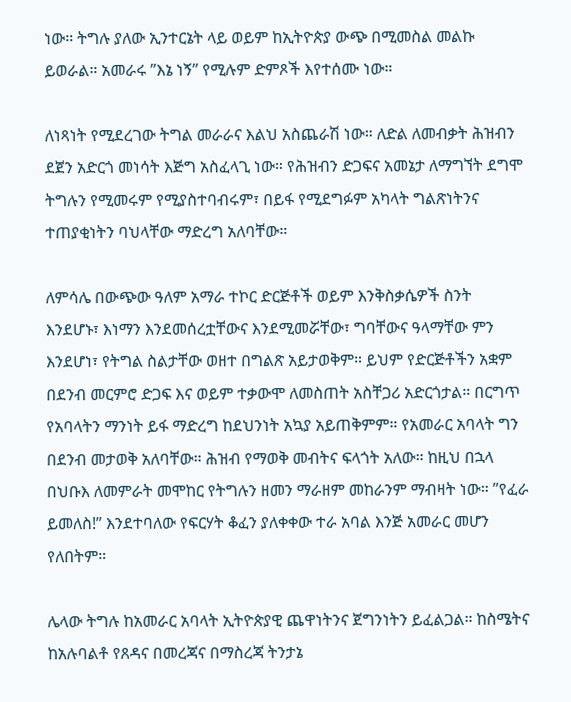ነው። ትግሉ ያለው ኢንተርኔት ላይ ወይም ከኢትዮጵያ ውጭ በሚመስል መልኩ ይወራል። አመራሩ ”እኔ ነኝ” የሚሉም ድምጾች እየተሰሙ ነው።

ለነጻነት የሚደረገው ትግል መራራና እልህ አስጨራሽ ነው። ለድል ለመብቃት ሕዝብን ደጀን አድርጎ መነሳት እጅግ አስፈላጊ ነው። የሕዝብን ድጋፍና አመኔታ ለማግኘት ደግሞ ትግሉን የሚመሩም የሚያስተባብሩም፣ በይፋ የሚደግፉም አካላት ግልጽነትንና ተጠያቂነትን ባህላቸው ማድረግ አለባቸው።

ለምሳሌ በውጭው ዓለም አማራ ተኮር ድርጅቶች ወይም እንቅስቃሴዎች ስንት እንደሆኑ፣ እነማን እንደመሰረቷቸውና እንደሚመሯቸው፣ ግባቸውና ዓላማቸው ምን እንደሆነ፣ የትግል ስልታቸው ወዘተ በግልጽ አይታወቅም። ይህም የድርጅቶችን አቋም በደንብ መርምሮ ድጋፍ እና ወይም ተቃውሞ ለመስጠት አስቸጋሪ አድርጎታል። በርግጥ የአባላትን ማንነት ይፋ ማድረግ ከደህንነት አኳያ አይጠቅምም። የአመራር አባላት ግን በደንብ መታወቅ አለባቸው። ሕዝብ የማወቅ መብትና ፍላጎት አለው። ከዚህ በኋላ በህቡእ ለመምራት መሞከር የትግሉን ዘመን ማራዘም መከራንም ማብዛት ነው። ”የፈራ ይመለስ!” እንደተባለው የፍርሃት ቆፈን ያለቀቀው ተራ አባል እንጅ አመራር መሆን የለበትም።

ሌላው ትግሉ ከአመራር አባላት ኢትዮጵያዊ ጨዋነትንና ጀግንነትን ይፈልጋል። ከስሜትና ከአሉባልቶ የጸዳና በመረጃና በማስረጃ ትንታኔ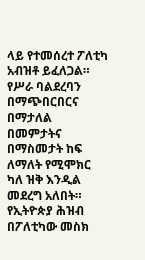ላይ የተመሰረተ ፖለቲካ አብዝቶ ይፈለጋል። የሥራ ባልደረባን በማጭበርበርና በማታለል በመምታትና በማስመታት ከፍ ለማለት የሚሞክር ካለ ዝቅ እንዲል መደረግ አለበት። የኢትዮጵያ ሕዝብ በፖለቲካው መስክ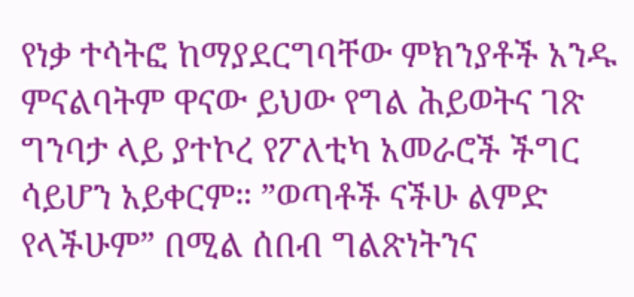የነቃ ተሳትፎ ከማያደርግባቸው ምክንያቶች አንዱ ምናልባትም ዋናው ይህው የግል ሕይወትና ገጽ ግንባታ ላይ ያተኮረ የፖለቲካ አመራሮች ችግር ሳይሆን አይቀርም። ”ወጣቶች ናችሁ ልምድ የላችሁም” በሚል ሰበብ ግልጽነትንና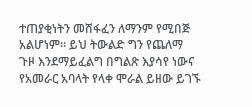ተጠያቂነትን መሸፋፈን ለማንም የሚበጅ አልሆነም። ይህ ትውልድ ግን የጨለማ ጉዞ እንደማይፈልግ በግልጽ እያሳየ ነውና የአመራር አባላት የላቀ ሞራል ይዘው ይገኙ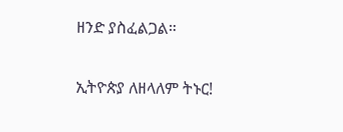ዘንድ ያስፈልጋል።

ኢትዮጵያ ለዘላለም ትኑር!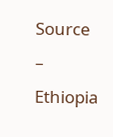Source       –        Ethiopia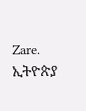Zare.   ኢትዮጵያ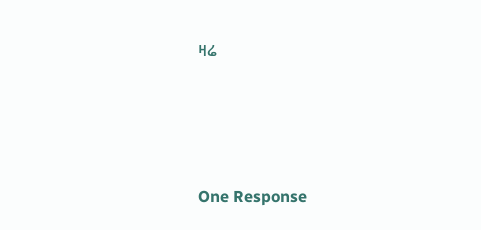ዛሬ





One Response